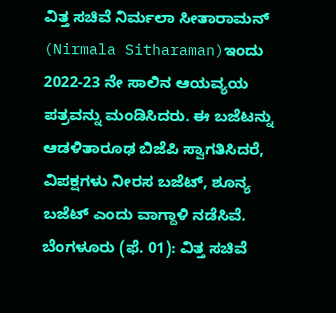ವಿತ್ತ ಸಚಿವೆ ನಿರ್ಮಲಾ ಸೀತಾರಾಮನ್ (Nirmala Sitharaman)ಇಂದು 2022-23 ನೇ ಸಾಲಿನ ಆಯವ್ಯಯ ಪತ್ರವನ್ನು ಮಂಡಿಸಿದರು. ಈ ಬಜೆಟನ್ನು ಆಡಳಿತಾರೂಢ ಬಿಜೆಪಿ ಸ್ವಾಗತಿಸಿದರೆ, ವಿಪಕ್ಷಗಳು ನೀರಸ ಬಜೆಟ್, ಶೂನ್ಯ ಬಜೆಟ್ ಎಂದು ವಾಗ್ದಾಳಿ ನಡೆಸಿವೆ.
ಬೆಂಗಳೂರು (ಫೆ. 01): ವಿತ್ತ ಸಚಿವೆ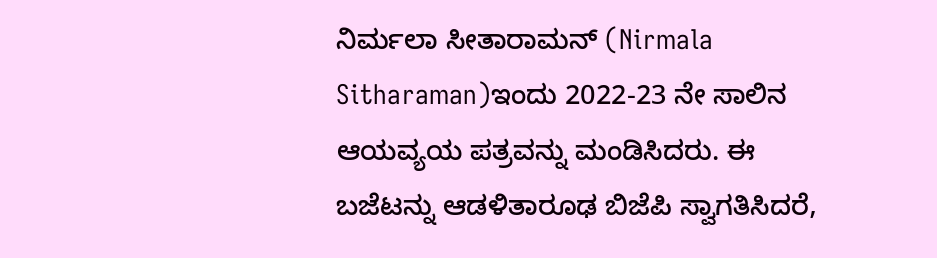ನಿರ್ಮಲಾ ಸೀತಾರಾಮನ್ (Nirmala Sitharaman)ಇಂದು 2022-23 ನೇ ಸಾಲಿನ ಆಯವ್ಯಯ ಪತ್ರವನ್ನು ಮಂಡಿಸಿದರು. ಈ ಬಜೆಟನ್ನು ಆಡಳಿತಾರೂಢ ಬಿಜೆಪಿ ಸ್ವಾಗತಿಸಿದರೆ,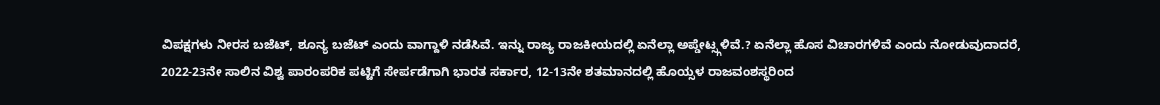ವಿಪಕ್ಷಗಳು ನೀರಸ ಬಜೆಟ್, ಶೂನ್ಯ ಬಜೆಟ್ ಎಂದು ವಾಗ್ದಾಳಿ ನಡೆಸಿವೆ. ಇನ್ನು ರಾಜ್ಯ ರಾಜಕೀಯದಲ್ಲಿ ಏನೆಲ್ಲಾ ಅಪ್ಡೇಟ್ಸ್ಗಳಿವೆ.? ಏನೆಲ್ಲಾ ಹೊಸ ವಿಚಾರಗಳಿವೆ ಎಂದು ನೋಡುವುದಾದರೆ, 2022-23ನೇ ಸಾಲಿನ ವಿಶ್ವ ಪಾರಂಪರಿಕ ಪಟ್ಟಿಗೆ ಸೇರ್ಪಡೆಗಾಗಿ ಭಾರತ ಸರ್ಕಾರ, 12-13ನೇ ಶತಮಾನದಲ್ಲಿ ಹೊಯ್ಸಳ ರಾಜವಂಶಸ್ಥರಿಂದ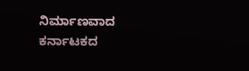ನಿರ್ಮಾಣವಾದ ಕರ್ನಾಟಕದ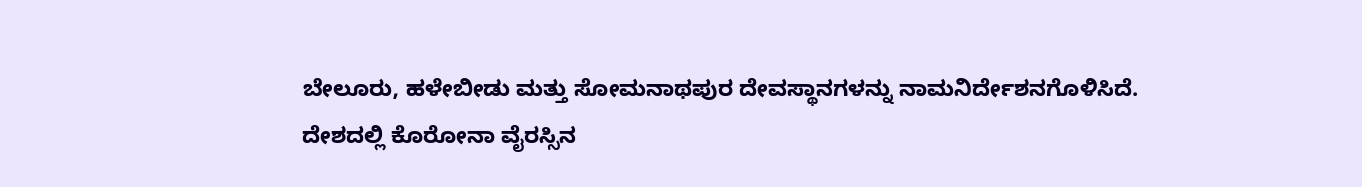ಬೇಲೂರು, ಹಳೇಬೀಡು ಮತ್ತು ಸೋಮನಾಥಪುರ ದೇವಸ್ಥಾನಗಳನ್ನು ನಾಮನಿರ್ದೇಶನಗೊಳಿಸಿದೆ.
ದೇಶದಲ್ಲಿ ಕೊರೋನಾ ವೈರಸ್ಸಿನ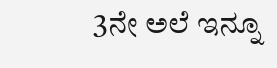3ನೇ ಅಲೆ ಇನ್ನೂ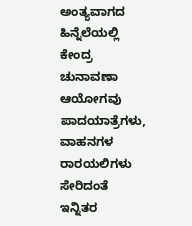ಅಂತ್ಯವಾಗದ ಹಿನ್ನೆಲೆಯಲ್ಲಿ ಕೇಂದ್ರ ಚುನಾವಣಾ ಆಯೋಗವು ಪಾದಯಾತ್ರೆಗಳು, ವಾಹನಗಳ ರಾರಯಲಿಗಳು ಸೇರಿದಂತೆ ಇನ್ನಿತರ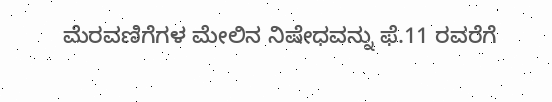ಮೆರವಣಿಗೆಗಳ ಮೇಲಿನ ನಿಷೇಧವನ್ನು ಫೆ.11 ರವರೆಗೆ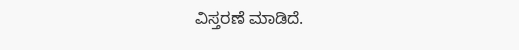ವಿಸ್ತರಣೆ ಮಾಡಿದೆ.